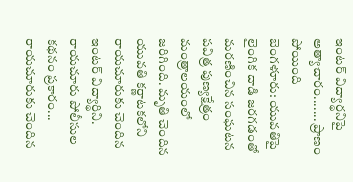ఇంటర్ విద్యార్థనిపై అత్యాచారం....... ప్రాణం పోయింది
బెంగళూరు: యువతిపై లైంగిక దాడి జరగడంతో మరణించిన సంఘటన పవిత్ర పుణ్యక్షేత్రం మంత్రాలయంలో జరిగింది. మృతి చెందిన యువతి కర్ణాటకలోని రాయచూరుకు చెందిన ఇంటర్ విద్యార్థిని. రాయచూరు పోలీసుల కథనం ప్రకారం... రాయచూరుకు చెందిన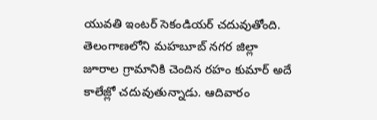యువతి ఇంటర్ సెకండియర్ చదువుతోంది.
తెలంగాణలోని మహబూబ్ నగర జిల్లా జూరాల గ్రామానికి చెందిన రహం కుమార్ అదే కాలేజ్లో చదువుతున్నాడు. ఆదివారం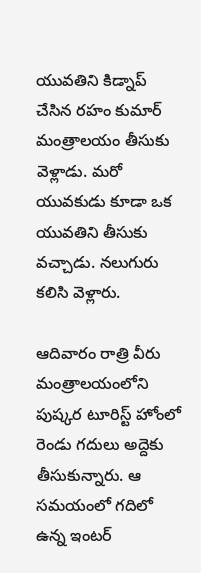యువతిని కిడ్నాప్ చేసిన రహం కుమార్ మంత్రాలయం తీసుకు వెళ్లాడు. మరో యువకుడు కూడా ఒక యువతిని తీసుకు వచ్చాడు. నలుగురు కలిసి వెళ్లారు.

ఆదివారం రాత్రి వీరు మంత్రాలయంలోని పుష్కర టూరిస్ట్ హోంలో రెండు గదులు అద్దెకు తీసుకున్నారు. ఆ సమయంలో గదిలో ఉన్న ఇంటర్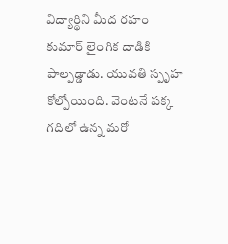విద్యార్థిని మీద రహం కుమార్ లైంగిక దాడికి పాల్పడ్డాడు. యువతి స్పృహ కోల్పోయింది. వెంటనే పక్క గదిలో ఉన్న మరో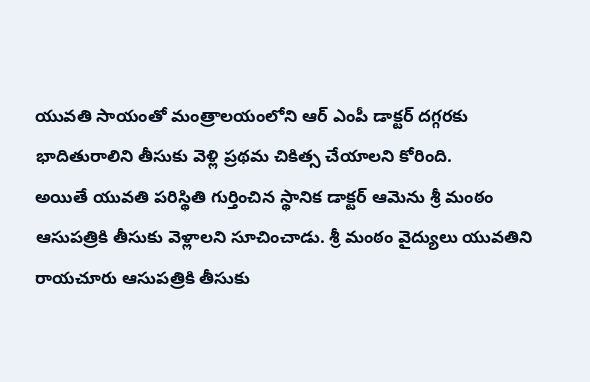యువతి సాయంతో మంత్రాలయంలోని ఆర్ ఎంపీ డాక్టర్ దగ్గరకు భాదితురాలిని తీసుకు వెళ్లి ప్రథమ చికిత్స చేయాలని కోరింది.
అయితే యువతి పరిస్థితి గుర్తించిన స్థానిక డాక్టర్ ఆమెను శ్రీ మంఠం ఆసుపత్రికి తీసుకు వెళ్లాలని సూచించాడు. శ్రీ మంఠం వైద్యులు యువతిని రాయచూరు ఆసుపత్రికి తీసుకు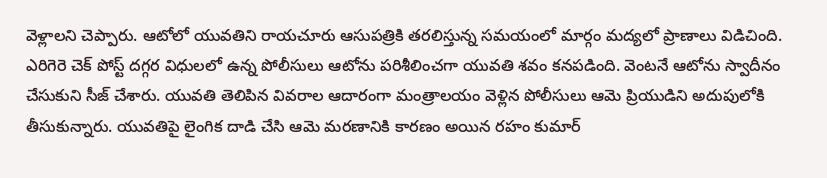వెళ్లాలని చెప్పారు. ఆటోలో యువతిని రాయచూరు ఆసుపత్రికి తరలిస్తున్న సమయంలో మార్గం మద్యలో ప్రాణాలు విడిచింది.
ఎరిగెరె చెక్ పోస్ట్ దగ్గర విధులలో ఉన్న పోలీసులు ఆటోను పరిశీలించగా యువతి శవం కనపడింది. వెంటనే ఆటోను స్వాదీనం చేసుకుని సీజ్ చేశారు. యువతి తెలిపిన వివరాల ఆదారంగా మంత్రాలయం వెళ్లిన పోలీసులు ఆమె ప్రియుడిని అదుపులోకి తీసుకున్నారు. యువతిపై లైంగిక దాడి చేసి ఆమె మరణానికి కారణం అయిన రహం కుమార్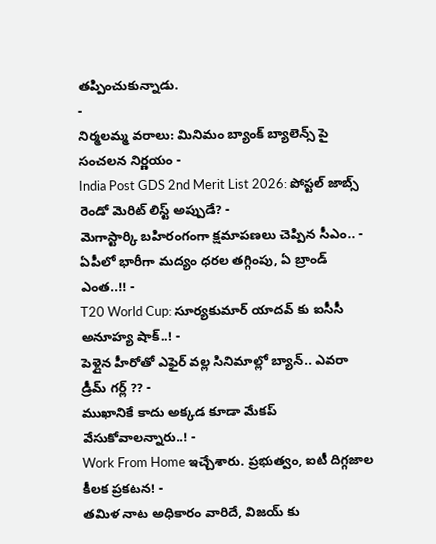తప్పించుకున్నాడు.
-
నిర్మలమ్మ వరాలు: మినిమం బ్యాంక్ బ్యాలెన్స్ పై సంచలన నిర్ణయం -
India Post GDS 2nd Merit List 2026: పోస్టల్ జాబ్స్ రెండో మెరిట్ లిస్ట్ అప్పుడే? -
మెగాస్టార్కి బహిరంగంగా క్షమాపణలు చెప్పిన సీఎం.. -
ఏపీలో భారీగా మద్యం ధరల తగ్గింపు, ఏ బ్రాండ్ ఎంత..!! -
T20 World Cup: సూర్యకుమార్ యాదవ్ కు ఐసీసీ అనూహ్య షాక్..! -
పెళ్లైన హీరోతో ఎఫైర్ వల్ల సినిమాల్లో బ్యాన్.. ఎవరా డ్రీమ్ గర్ల్ ?? -
ముఖానికే కాదు అక్కడ కూడా మేకప్ వేసుకోవాలన్నారు..! -
Work From Home ఇచ్చేశారు. ప్రభుత్వం, ఐటీ దిగ్గజాల కీలక ప్రకటన! -
తమిళ నాట అధికారం వారిదే, విజయ్ కు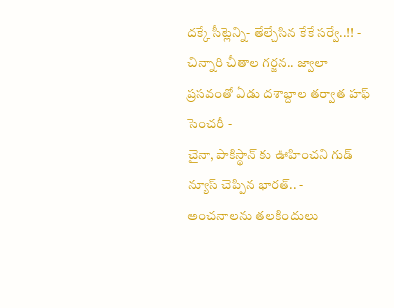దక్కే సీట్లెన్ని- తేల్చేసిన కేకే సర్వే..!! -
చిన్నారి చీతాల గర్జన.. జ్వాలా ప్రసవంతో ఏడు దశాబ్దాల తర్వాత హఫ్ సెంచరీ -
చైనా, పాకిస్థాన్ కు ఊహించని గుడ్ న్యూస్ చెప్పిన భారత్.. -
అంచనాలను తలకిందులు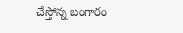చేస్తోన్న బంగారం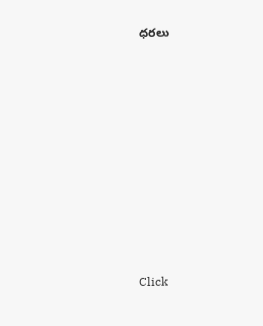ధరలు












Click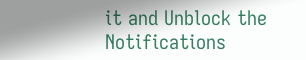it and Unblock the Notifications